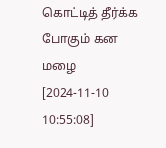கொட்டித் தீர்க்க போகும் கன மழை
[2024-11-10 10:55:08]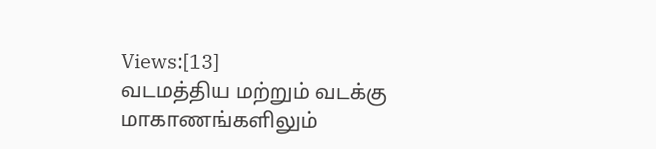Views:[13]
வடமத்திய மற்றும் வடக்கு மாகாணங்களிலும்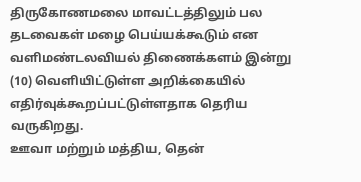திருகோணமலை மாவட்டத்திலும் பல தடவைகள் மழை பெய்யக்கூடும் என வளிமண்டலவியல் திணைக்களம் இன்று (10) வெளியிட்டுள்ள அறிக்கையில் எதிர்வுக்கூறப்பட்டுள்ளதாக தெரிய வருகிறது.
ஊவா மற்றும் மத்திய, தென்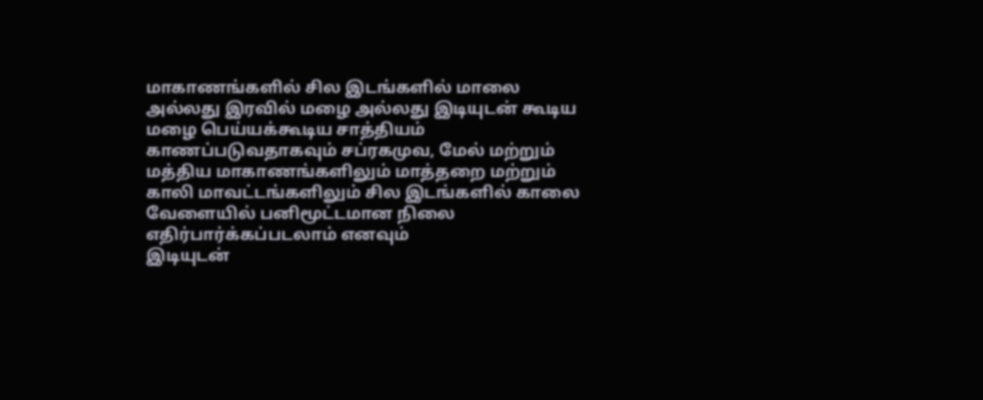மாகாணங்களில் சில இடங்களில் மாலை அல்லது இரவில் மழை அல்லது இடியுடன் கூடிய மழை பெய்யக்கூடிய சாத்தியம் காணப்படுவதாகவும் சப்ரகமுவ, மேல் மற்றும் மத்திய மாகாணங்களிலும் மாத்தறை மற்றும் காலி மாவட்டங்களிலும் சில இடங்களில் காலை வேளையில் பனிமூட்டமான நிலை எதிர்பார்க்கப்படலாம் எனவும்
இடியுடன்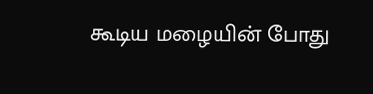கூடிய மழையின் போது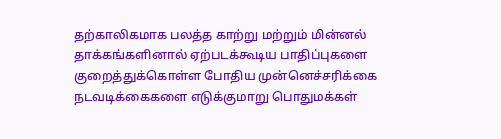தற்காலிகமாக பலத்த காற்று மற்றும் மின்னல் தாக்கங்களினால் ஏற்படக்கூடிய பாதிப்புகளை குறைத்துக்கொள்ள போதிய முன்னெச்சரிக்கை நடவடிக்கைகளை எடுக்குமாறு பொதுமக்கள்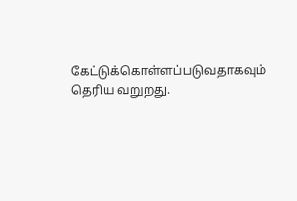கேட்டுக்கொள்ளப்படுவதாகவும் தெரிய வறுறது.